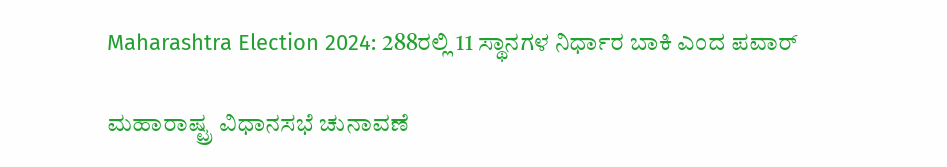Maharashtra Election 2024: 288ರಲ್ಲಿ 11 ಸ್ಥಾನಗಳ ನಿರ್ಧಾರ ಬಾಕಿ ಎಂದ ಪವಾರ್‌

ಮಹಾರಾಷ್ಟ್ರ ವಿಧಾನಸಭೆ ಚುನಾವಣೆ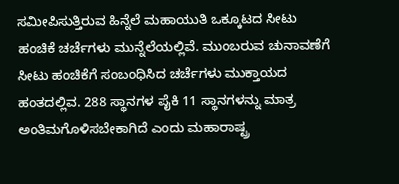ಸಮೀಪಿಸುತ್ತಿರುವ ಹಿನ್ನೆಲೆ ಮಹಾಯುತಿ ಒಕ್ಕೂಟದ ಸೀಟು ಹಂಚಿಕೆ ಚರ್ಚೆಗಳು ಮುನ್ನೆಲೆಯಲ್ಲಿವೆ. ಮುಂಬರುವ ಚುನಾವಣೆಗೆ ಸೀಟು ಹಂಚಿಕೆಗೆ ಸಂಬಂಧಿಸಿದ ಚರ್ಚೆಗಳು ಮುಕ್ತಾಯದ ಹಂತದಲ್ಲಿವ. 288 ಸ್ಥಾನಗಳ ಪೈಕಿ 11 ಸ್ಥಾನಗಳನ್ನು ಮಾತ್ರ ಅಂತಿಮಗೊಳಿಸಬೇಕಾಗಿದೆ ಎಂದು ಮಹಾರಾಷ್ಟ್ರ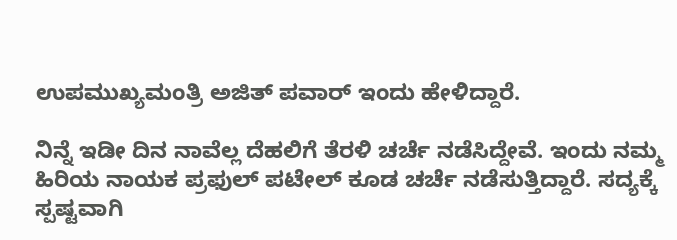ಉಪಮುಖ್ಯಮಂತ್ರಿ ಅಜಿತ್ ಪವಾರ್ ಇಂದು ಹೇಳಿದ್ದಾರೆ.

ನಿನ್ನೆ ಇಡೀ ದಿನ ನಾವೆಲ್ಲ ದೆಹಲಿಗೆ ತೆರಳಿ ಚರ್ಚೆ ನಡೆಸಿದ್ದೇವೆ. ಇಂದು ನಮ್ಮ ಹಿರಿಯ ನಾಯಕ ಪ್ರಫುಲ್ ಪಟೇಲ್ ಕೂಡ ಚರ್ಚೆ ನಡೆಸುತ್ತಿದ್ದಾರೆ. ಸದ್ಯಕ್ಕೆ ಸ್ಪಷ್ಟವಾಗಿ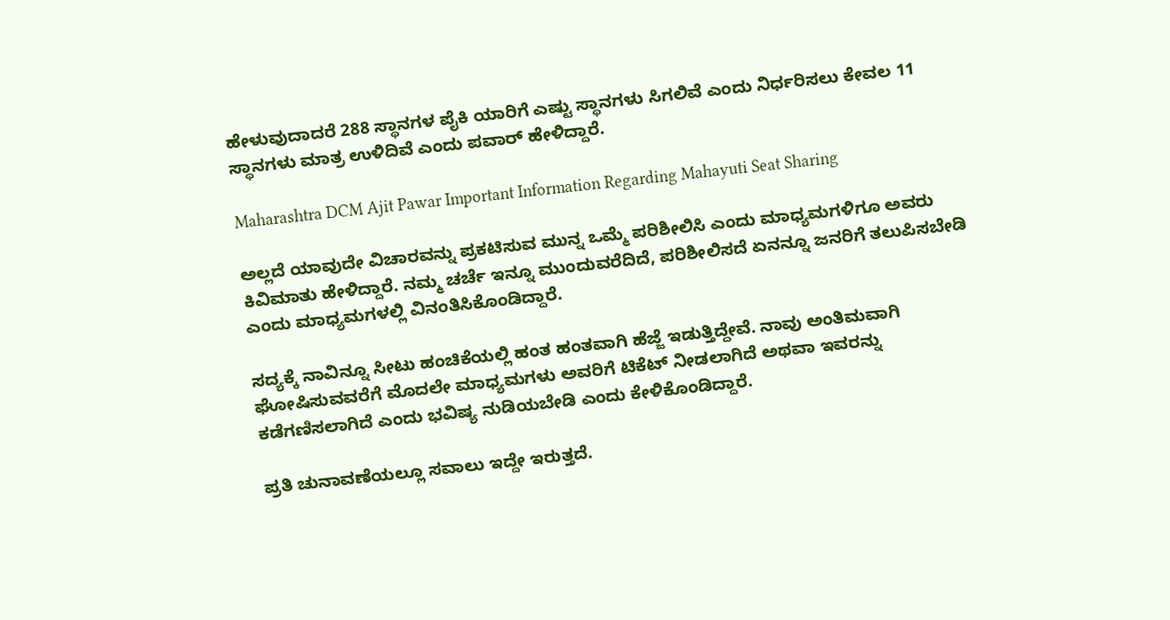ಹೇಳುವುದಾದರೆ 288 ಸ್ಥಾನಗಳ ಪೈಕಿ ಯಾರಿಗೆ ಎಷ್ಟು ಸ್ಥಾನಗಳು ಸಿಗಲಿವೆ ಎಂದು ನಿರ್ಧರಿಸಲು ಕೇವಲ 11 ಸ್ಥಾನಗಳು ಮಾತ್ರ ಉಳಿದಿವೆ ಎಂದು ಪವಾರ್ ಹೇಳಿದ್ದಾರೆ.

Maharashtra DCM Ajit Pawar Important Information Regarding Mahayuti Seat Sharing

ಅಲ್ಲದೆ ಯಾವುದೇ ವಿಚಾರವನ್ನು ಪ್ರಕಟಿಸುವ ಮುನ್ನ ಒಮ್ಮೆ ಪರಿಶೀಲಿಸಿ ಎಂದು ಮಾಧ್ಯಮಗಳಿಗೂ ಅವರು ಕಿವಿಮಾತು ಹೇಳಿದ್ದಾರೆ. ನಮ್ಮ ಚರ್ಚೆ ಇನ್ನೂ ಮುಂದುವರೆದಿದೆ, ಪರಿಶೀಲಿಸದೆ ಏನನ್ನೂ ಜನರಿಗೆ ತಲುಪಿಸಬೇಡಿ ಎಂದು ಮಾಧ್ಯಮಗಳಲ್ಲಿ ವಿನಂತಿಸಿಕೊಂಡಿದ್ದಾರೆ.

ಸದ್ಯಕ್ಕೆ ನಾವಿನ್ನೂ ಸೀಟು ಹಂಚಿಕೆಯಲ್ಲಿ ಹಂತ ಹಂತವಾಗಿ ಹೆಜ್ಜೆ ಇಡುತ್ತಿದ್ದೇವೆ. ನಾವು ಅಂತಿಮವಾಗಿ ಘೋಷಿಸುವವರೆಗೆ ಮೊದಲೇ ಮಾಧ್ಯಮಗಳು ಅವರಿಗೆ ಟಿಕೆಟ್‌ ನೀಡಲಾಗಿದೆ ಅಥವಾ ಇವರನ್ನು ಕಡೆಗಣಿಸಲಾಗಿದೆ ಎಂದು ಭವಿಷ್ಯ ನುಡಿಯಬೇಡಿ ಎಂದು ಕೇಳಿಕೊಂಡಿದ್ದಾರೆ.

ಪ್ರತಿ ಚುನಾವಣೆಯಲ್ಲೂ ಸವಾಲು ಇದ್ದೇ ಇರುತ್ತದೆ.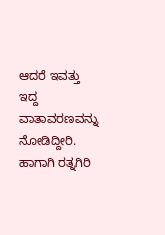ಆದರೆ ಇವತ್ತು ಇದ್ದ ವಾತಾವರಣವನ್ನು ನೋಡಿದ್ದೀರಿ. ಹಾಗಾಗಿ ರತ್ನಗಿರಿ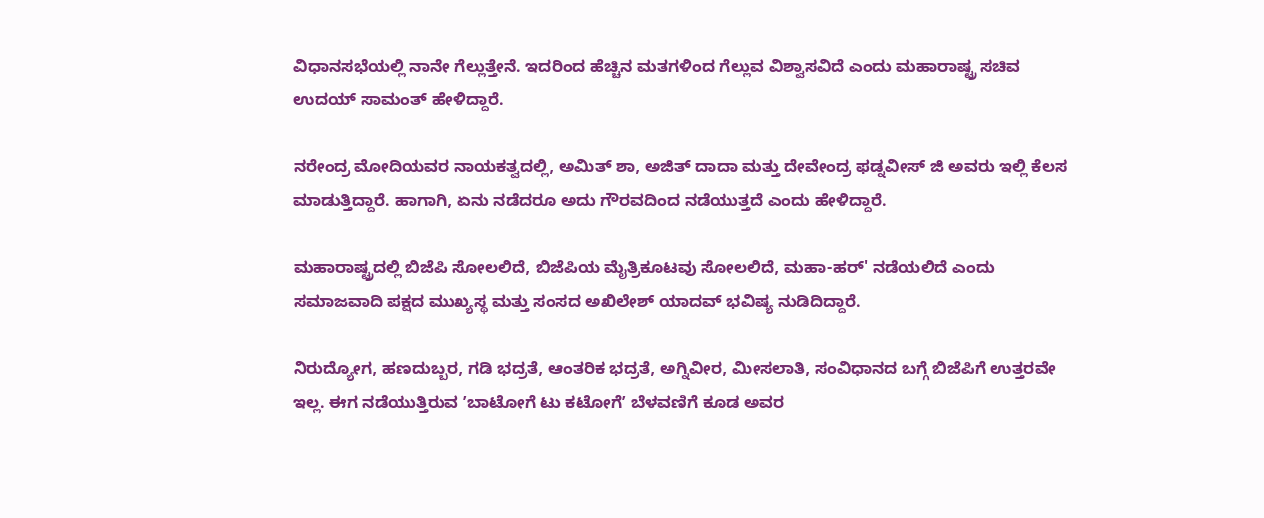ವಿಧಾನಸಭೆಯಲ್ಲಿ ನಾನೇ ಗೆಲ್ಲುತ್ತೇನೆ. ಇದರಿಂದ ಹೆಚ್ಚಿನ ಮತಗಳಿಂದ ಗೆಲ್ಲುವ ವಿಶ್ವಾಸವಿದೆ ಎಂದು ಮಹಾರಾಷ್ಟ್ರ ಸಚಿವ ಉದಯ್ ಸಾಮಂತ್ ಹೇಳಿದ್ದಾರೆ.

ನರೇಂದ್ರ ಮೋದಿಯವರ ನಾಯಕತ್ವದಲ್ಲಿ, ಅಮಿತ್ ಶಾ, ಅಜಿತ್ ದಾದಾ ಮತ್ತು ದೇವೇಂದ್ರ ಫಡ್ನವೀಸ್ ಜಿ ಅವರು ಇಲ್ಲಿ ಕೆಲಸ ಮಾಡುತ್ತಿದ್ದಾರೆ. ಹಾಗಾಗಿ, ಏನು ನಡೆದರೂ ಅದು ಗೌರವದಿಂದ ನಡೆಯುತ್ತದೆ ಎಂದು ಹೇಳಿದ್ದಾರೆ.

ಮಹಾರಾಷ್ಟ್ರದಲ್ಲಿ ಬಿಜೆಪಿ ಸೋಲಲಿದೆ, ಬಿಜೆಪಿಯ ಮೈತ್ರಿಕೂಟವು ಸೋಲಲಿದೆ, ಮಹಾ-ಹರ್' ನಡೆಯಲಿದೆ ಎಂದು ಸಮಾಜವಾದಿ ಪಕ್ಷದ ಮುಖ್ಯಸ್ಥ ಮತ್ತು ಸಂಸದ ಅಖಿಲೇಶ್ ಯಾದವ್ ಭವಿಷ್ಯ ನುಡಿದಿದ್ದಾರೆ.

ನಿರುದ್ಯೋಗ, ಹಣದುಬ್ಬರ, ಗಡಿ ಭದ್ರತೆ, ಆಂತರಿಕ ಭದ್ರತೆ, ಅಗ್ನಿವೀರ, ಮೀಸಲಾತಿ, ಸಂವಿಧಾನದ ಬಗ್ಗೆ ಬಿಜೆಪಿಗೆ ಉತ್ತರವೇ ಇಲ್ಲ. ಈಗ ನಡೆಯುತ್ತಿರುವ ʼಬಾಟೋಗೆ ಟು ಕಟೋಗೆʼ ಬೆಳವಣಿಗೆ ಕೂಡ ಅವರ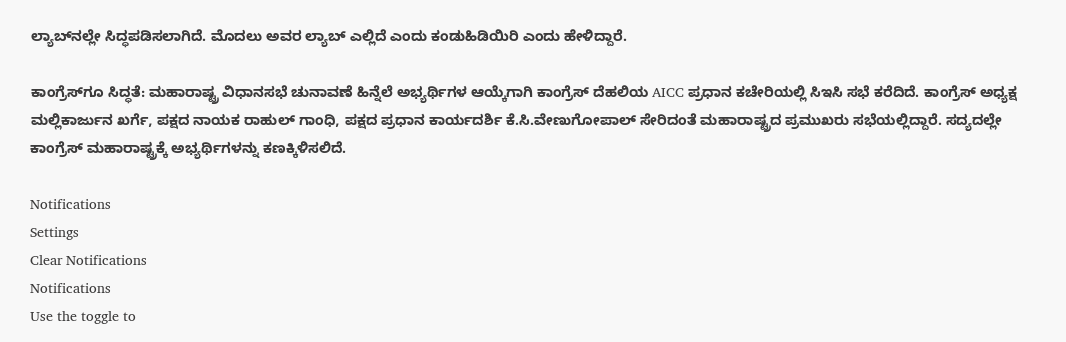ಲ್ಯಾಬ್‌ನಲ್ಲೇ ಸಿದ್ಧಪಡಿಸಲಾಗಿದೆ. ಮೊದಲು ಅವರ ಲ್ಯಾಬ್ ಎಲ್ಲಿದೆ ಎಂದು ಕಂಡುಹಿಡಿಯಿರಿ ಎಂದು ಹೇಳಿದ್ದಾರೆ.

ಕಾಂಗ್ರೆಸ್‌ಗೂ ಸಿದ್ಧತೆ: ಮಹಾರಾಷ್ಟ್ರ ವಿಧಾನಸಭೆ ಚುನಾವಣೆ ಹಿನ್ನೆಲೆ ಅಭ್ಯರ್ಥಿಗಳ ಆಯ್ಕೆಗಾಗಿ ಕಾಂಗ್ರೆಸ್ ದೆಹಲಿಯ AICC ಪ್ರಧಾನ ಕಚೇರಿಯಲ್ಲಿ ಸಿಇಸಿ ಸಭೆ ಕರೆದಿದೆ. ಕಾಂಗ್ರೆಸ್ ಅಧ್ಯಕ್ಷ ಮಲ್ಲಿಕಾರ್ಜುನ ಖರ್ಗೆ, ಪಕ್ಷದ ನಾಯಕ ರಾಹುಲ್ ಗಾಂಧಿ, ಪಕ್ಷದ ಪ್ರಧಾನ ಕಾರ್ಯದರ್ಶಿ ಕೆ.ಸಿ.ವೇಣುಗೋಪಾಲ್‌ ಸೇರಿದಂತೆ ಮಹಾರಾಷ್ಟ್ರದ ಪ್ರಮುಖರು ಸಭೆಯಲ್ಲಿದ್ದಾರೆ. ಸದ್ಯದಲ್ಲೇ ಕಾಂಗ್ರೆಸ್‌ ಮಹಾರಾಷ್ಟ್ರಕ್ಕೆ ಅಭ್ಯರ್ಥಿಗಳನ್ನು ಕಣಕ್ಕಿಳಿಸಲಿದೆ.

Notifications
Settings
Clear Notifications
Notifications
Use the toggle to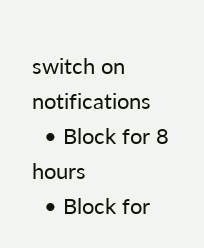switch on notifications
  • Block for 8 hours
  • Block for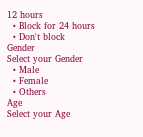12 hours
  • Block for 24 hours
  • Don't block
Gender
Select your Gender
  • Male
  • Female
  • Others
Age
Select your Age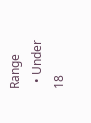Range
  • Under 18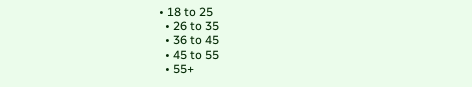• 18 to 25
  • 26 to 35
  • 36 to 45
  • 45 to 55
  • 55+